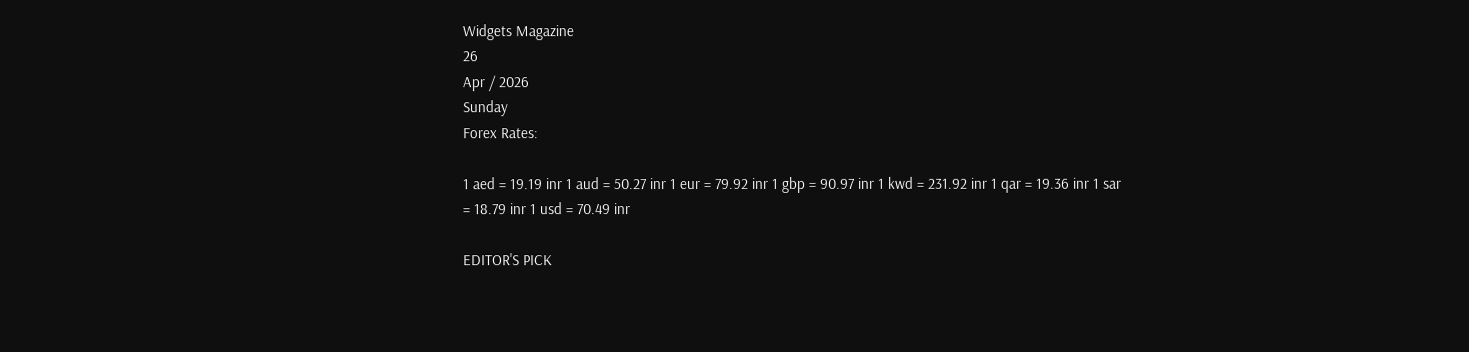Widgets Magazine
26
Apr / 2026
Sunday
Forex Rates:

1 aed = 19.19 inr 1 aud = 50.27 inr 1 eur = 79.92 inr 1 gbp = 90.97 inr 1 kwd = 231.92 inr 1 qar = 19.36 inr 1 sar = 18.79 inr 1 usd = 70.49 inr

EDITOR'S PICK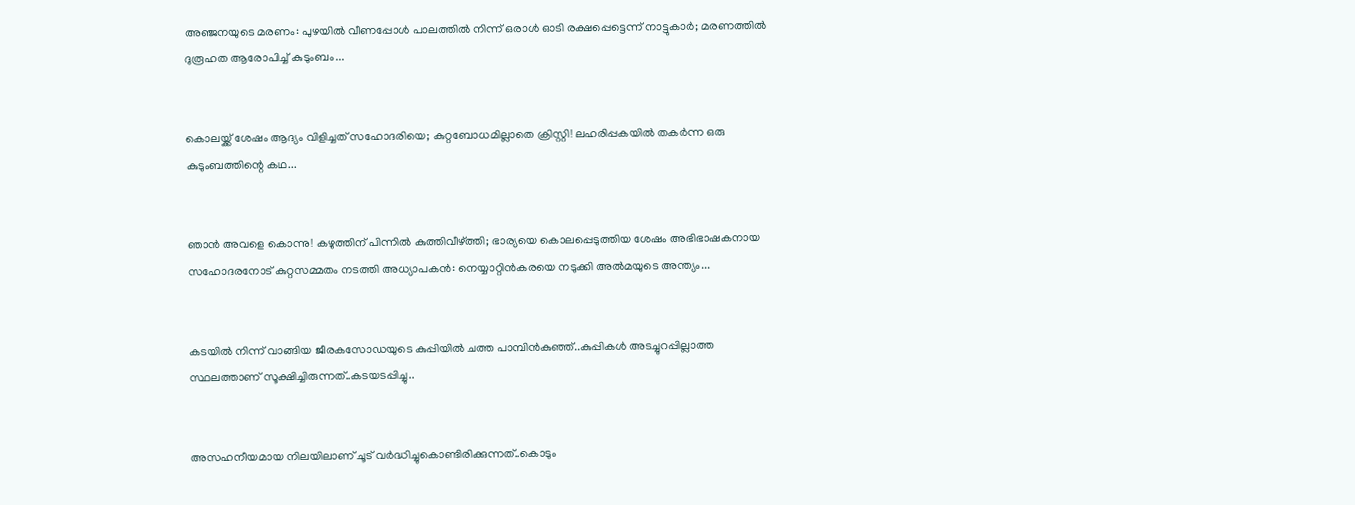അഞ്ജനയുടെ മരണം: പുഴയിൽ വീണപ്പോൾ പാലത്തിൽ നിന്ന് ഒരാൾ ഓടി രക്ഷപ്പെട്ടെന്ന് നാട്ടുകാർ; മരണത്തിൽ ദുരൂഹത ആരോപിച്ച് കുടുംബം...


കൊലയ്ക്ക് ശേഷം ആദ്യം വിളിച്ചത് സഹോദരിയെ; കുറ്റബോധമില്ലാതെ ക്രിസ്റ്റി! ലഹരിപ്പകയിൽ തകർന്ന ഒരു കുടുംബത്തിന്റെ കഥ...


ഞാൻ അവളെ കൊന്നു! കഴുത്തിന് പിന്നിൽ കുത്തിവീഴ്ത്തി; ഭാര്യയെ കൊലപ്പെടുത്തിയ ശേഷം അഭിഭാഷകനായ സഹോദരനോട് കുറ്റസമ്മതം നടത്തി അധ്യാപകൻ: നെയ്യാറ്റിൻകരയെ നടുക്കി അൽമയുടെ അന്ത്യം...


കടയിൽ നിന്ന് വാങ്ങിയ ജീരകസോഡയുടെ കുപ്പിയിൽ ചത്ത പാമ്പിൻകുഞ്ഞ്..കുപ്പികൾ അടച്ചുറപ്പില്ലാത്ത സ്ഥലത്താണ് സൂക്ഷിച്ചിരുന്നത്..കടയടപ്പിച്ചു..


അസഹനീയമായ നിലയിലാണ് ചൂട് വർദ്ധിച്ചുകൊണ്ടിരിക്കുന്നത്..കൊടും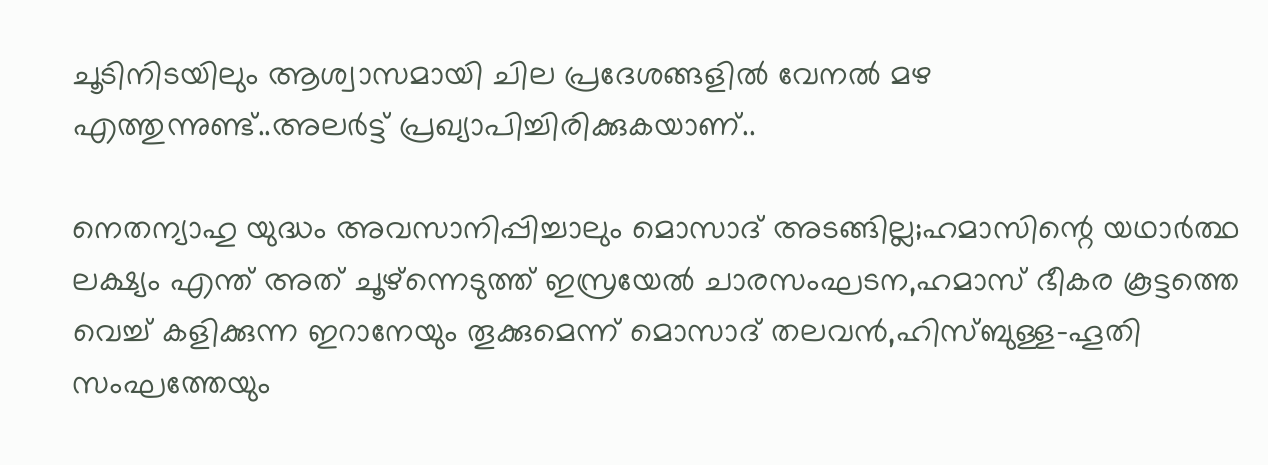ചൂടിനിടയിലും ആശ്വാസമായി ചില പ്രദേശങ്ങളിൽ വേനൽ മഴ എത്തുന്നുണ്ട്..അലർട്ട് പ്രഖ്യാപിച്ചിരിക്കുകയാണ്..

നെതന്യാഹു യുദ്ധം അവസാനിപ്പിച്ചാലും മൊസാദ് അടങ്ങില്ല;ഹമാസിന്റെ യഥാര്‍ത്ഥ ലക്ഷ്യം എന്ത് അത് ചൂഴ്‌ന്നെടുത്ത് ഇസ്രയേല്‍ ചാരസംഘടന,ഹമാസ് ഭീകര കൂട്ടത്തെ വെച്ച് കളിക്കുന്ന ഇറാനേയും തൂക്കുമെന്ന് മൊസാദ് തലവന്‍,ഹിസ്ബുള്ള-ഹൂതി സംഘത്തേയും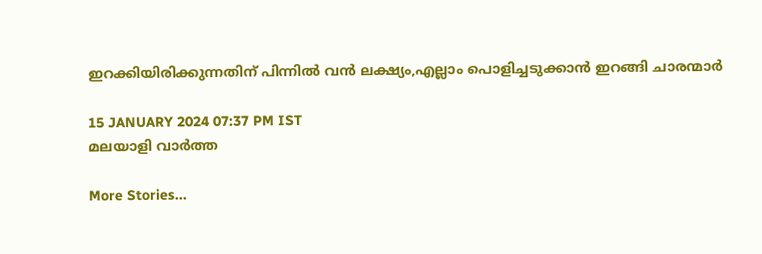ഇറക്കിയിരിക്കുന്നതിന് പിന്നില്‍ വന്‍ ലക്ഷ്യം,എല്ലാം പൊളിച്ചടുക്കാന്‍ ഇറങ്ങി ചാരന്മാര്‍

15 JANUARY 2024 07:37 PM IST
മലയാളി വാര്‍ത്ത

More Stories...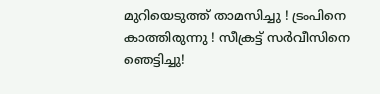മുറിയെടുത്ത് താമസിച്ചു ! ട്രംപിനെ കാത്തിരുന്നു ! സീക്രട്ട് സർവീസിനെ ഞെട്ടിച്ചു!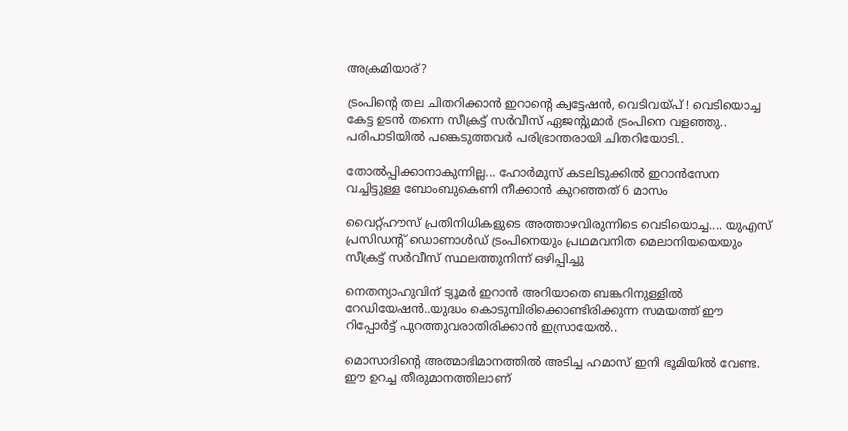അക്രമിയാര്?

ട്രംപിന്റെ തല ചിതറിക്കാൻ ഇറാന്റെ ക്വട്ടേഷന്‍, വെടിവയ്പ് ! വെടിയൊച്ച കേട്ട ഉടന്‍ തന്നെ സീക്രട്ട് സര്‍വീസ് ഏജന്റുമാര്‍ ട്രംപിനെ വളഞ്ഞു.. പരിപാടിയില്‍ പങ്കെടുത്തവര്‍ പരിഭ്രാന്തരായി ചിതറിയോടി..

തോല്‍പ്പിക്കാനാകുന്നില്ല... ഹോർമുസ് കടലിടുക്കിൽ ഇറാൻസേന വച്ചിട്ടുള്ള ബോംബുകെണി നീക്കാൻ കുറഞ്ഞത് 6 മാസം

വൈറ്റ്ഹൗസ് പ്രതിനിധികളുടെ അത്താഴവിരുന്നിടെ വെടിയൊച്ച.... യുഎസ് പ്രസിഡന്റ് ഡൊണാള്‍ഡ് ട്രംപിനെയും പ്രഥമവനിത മെലാനിയയെയും സീക്രട്ട് സര്‍വീസ് സ്ഥലത്തുനിന്ന് ഒഴിപ്പിച്ചു

നെതന്യാഹുവിന് ട്യൂമർ ഇറാൻ അറിയാതെ ബങ്കറിനുള്ളിൽ റേഡിയേഷൻ..യുദ്ധം കൊടുമ്പിരിക്കൊണ്ടിരിക്കുന്ന സമയത്ത് ഈ റിപ്പോര്‍ട്ട് പുറത്തുവരാതിരിക്കാൻ ഇസ്രായേൽ..

മൊസാദിന്റെ അത്മാഭിമാനത്തില്‍ അടിച്ച ഹമാസ് ഇനി ഭൂമിയില്‍ വേണ്ട. ഈ ഉറച്ച തീരുമാനത്തിലാണ്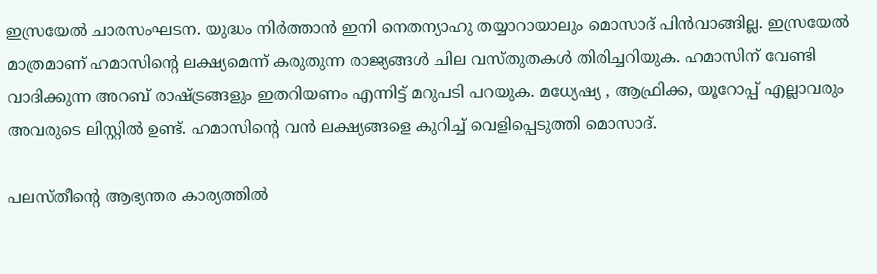ഇസ്രയേല്‍ ചാരസംഘടന. യുദ്ധം നിര്‍ത്താന്‍ ഇനി നെതന്യാഹു തയ്യാറായാലും മൊസാദ് പിന്‍വാങ്ങില്ല. ഇസ്രയേല്‍ മാത്രമാണ് ഹമാസിന്റെ ലക്ഷ്യമെന്ന് കരുതുന്ന രാജ്യങ്ങള്‍ ചില വസ്തുതകള്‍ തിരിച്ചറിയുക. ഹമാസിന് വേണ്ടി വാദിക്കുന്ന അറബ് രാഷ്ട്രങ്ങളും ഇതറിയണം എന്നിട്ട് മറുപടി പറയുക. മധ്യേഷ്യ , ആഫ്രിക്ക, യൂറോപ്പ് എല്ലാവരും അവരുടെ ലിസ്റ്റില്‍ ഉണ്ട്. ഹമാസിന്റെ വന്‍ ലക്ഷ്യങ്ങളെ കുറിച്ച് വെളിപ്പെടുത്തി മൊസാദ്.

പലസ്തീന്റെ ആഭ്യന്തര കാര്യത്തില്‍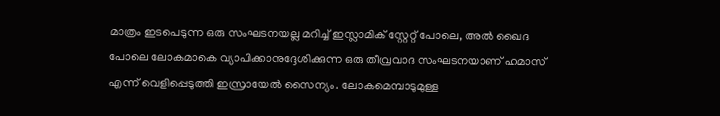മാത്രം ഇടപെടുന്ന ഒരു സംഘടനയല്ല മറിച്ച് ഇസ്ലാമിക് സ്റ്റേറ്റ് പോലെ, അല്‍ ഖൈദ പോലെ ലോകമാകെ വ്യാപിക്കാനുദ്ദേശിക്കുന്ന ഒരു തീവ്രവാദ സംഘടനയാണ് ഹമാസ് എന്ന് വെളിപ്പെടുത്തി ഇസ്രായേല്‍ സൈന്യം. ലോകമെമ്പാടുമുള്ള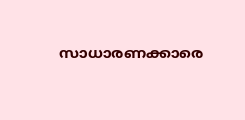സാധാരണക്കാരെ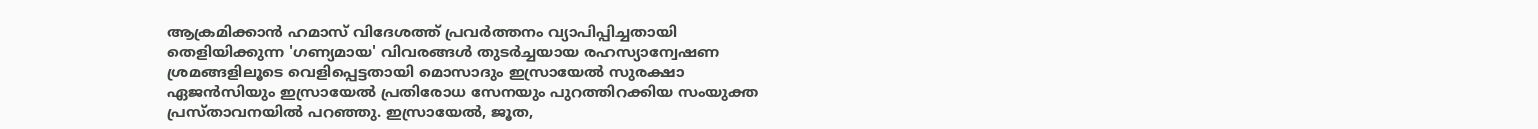ആക്രമിക്കാന്‍ ഹമാസ് വിദേശത്ത് പ്രവര്‍ത്തനം വ്യാപിപ്പിച്ചതായി തെളിയിക്കുന്ന 'ഗണ്യമായ' വിവരങ്ങള്‍ തുടര്‍ച്ചയായ രഹസ്യാന്വേഷണ ശ്രമങ്ങളിലൂടെ വെളിപ്പെട്ടതായി മൊസാദും ഇസ്രായേല്‍ സുരക്ഷാ ഏജന്‍സിയും ഇസ്രായേല്‍ പ്രതിരോധ സേനയും പുറത്തിറക്കിയ സംയുക്ത പ്രസ്താവനയില്‍ പറഞ്ഞു. ഇസ്രായേല്‍, ജൂത,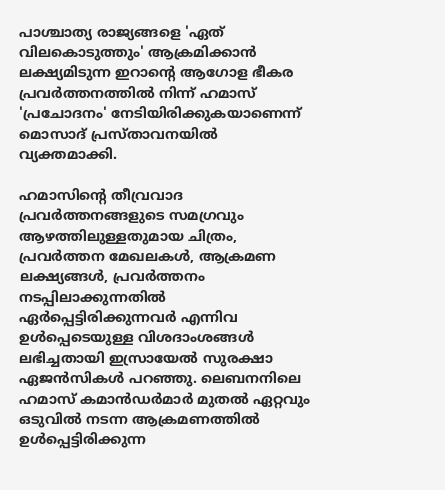പാശ്ചാത്യ രാജ്യങ്ങളെ 'ഏത് വിലകൊടുത്തും' ആക്രമിക്കാന്‍ ലക്ഷ്യമിടുന്ന ഇറാന്റെ ആഗോള ഭീകര പ്രവര്‍ത്തനത്തില്‍ നിന്ന് ഹമാസ് 'പ്രചോദനം' നേടിയിരിക്കുകയാണെന്ന് മൊസാദ് പ്രസ്താവനയില്‍ വ്യക്തമാക്കി.

ഹമാസിന്റെ തീവ്രവാദ പ്രവര്‍ത്തനങ്ങളുടെ സമഗ്രവും ആഴത്തിലുള്ളതുമായ ചിത്രം, പ്രവര്‍ത്തന മേഖലകള്‍, ആക്രമണ ലക്ഷ്യങ്ങള്‍, പ്രവര്‍ത്തനം നടപ്പിലാക്കുന്നതില്‍ ഏര്‍പ്പെട്ടിരിക്കുന്നവര്‍ എന്നിവ ഉള്‍പ്പെടെയുള്ള വിശദാംശങ്ങള്‍ ലഭിച്ചതായി ഇസ്രായേല്‍ സുരക്ഷാ ഏജന്‍സികള്‍ പറഞ്ഞു. ലെബനനിലെ ഹമാസ് കമാന്‍ഡര്‍മാര്‍ മുതല്‍ ഏറ്റവും ഒടുവില്‍ നടന്ന ആക്രമണത്തില്‍ ഉള്‍പ്പെട്ടിരിക്കുന്ന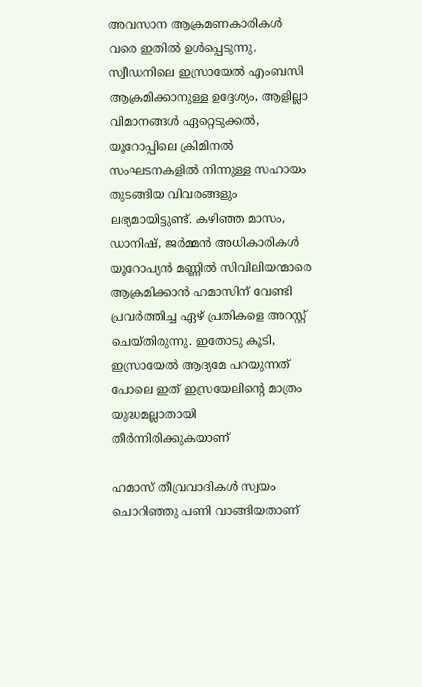അവസാന ആക്രമണകാരികള്‍ വരെ ഇതില്‍ ഉള്‍പ്പെടുന്നു. സ്വീഡനിലെ ഇസ്രായേല്‍ എംബസി ആക്രമിക്കാനുള്ള ഉദ്ദേശ്യം, ആളില്ലാ വിമാനങ്ങള്‍ ഏറ്റെടുക്കല്‍, യൂറോപ്പിലെ ക്രിമിനല്‍ സംഘടനകളില്‍ നിന്നുള്ള സഹായം തുടങ്ങിയ വിവരങ്ങളും ലഭ്യമായിട്ടുണ്ട്. കഴിഞ്ഞ മാസം, ഡാനിഷ്, ജര്‍മ്മന്‍ അധികാരികള്‍ യൂറോപ്യന്‍ മണ്ണില്‍ സിവിലിയന്മാരെ ആക്രമിക്കാന്‍ ഹമാസിന് വേണ്ടി പ്രവര്‍ത്തിച്ച ഏഴ് പ്രതികളെ അറസ്റ്റ് ചെയ്തിരുന്നു. ഇതോടു കൂടി, ഇസ്രായേല്‍ ആദ്യമേ പറയുന്നത് പോലെ ഇത് ഇസ്രയേലിന്റെ മാത്രം യുദ്ധമല്ലാതായി തീര്‍ന്നിരിക്കുകയാണ്

ഹമാസ് തീവ്രവാദികള്‍ സ്വയം ചൊറിഞ്ഞു പണി വാങ്ങിയതാണ്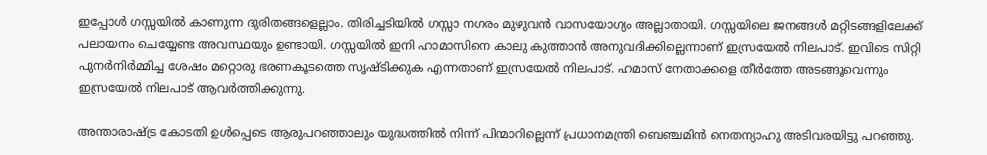ഇപ്പോള്‍ ഗസ്സയില്‍ കാണുന്ന ദുരിതങ്ങളെല്ലാം. തിരിച്ചടിയില്‍ ഗസ്സാ നഗരം മുഴുവന്‍ വാസയോഗ്യം അല്ലാതായി. ഗസ്സയിലെ ജനങ്ങള്‍ മറ്റിടങ്ങളിലേക്ക് പലായനം ചെയ്യേണ്ട അവസ്ഥയും ഉണ്ടായി. ഗസ്സയില്‍ ഇനി ഹാമാസിനെ കാലു കുത്താന്‍ അനുവദിക്കില്ലെന്നാണ് ഇസ്രയേല്‍ നിലപാട്. ഇവിടെ സിറ്റി പുനര്‍നിര്‍മ്മിച്ച ശേഷം മറ്റൊരു ഭരണകൂടത്തെ സൃഷ്ടിക്കുക എന്നതാണ് ഇസ്രയേല്‍ നിലപാട്. ഹമാസ് നേതാക്കളെ തീര്‍ത്തേ അടങ്ങൂവെന്നും ഇസ്രയേല്‍ നിലപാട് ആവര്‍ത്തിക്കുന്നു.

അന്താരാഷ്ട്ര കോടതി ഉള്‍പ്പെടെ ആരുപറഞ്ഞാലും യുദ്ധത്തില്‍ നിന്ന് പിന്മാറില്ലെന്ന് പ്രധാനമന്ത്രി ബെഞ്ചമിന്‍ നെതന്യാഹു അടിവരയിട്ടു പറഞ്ഞു.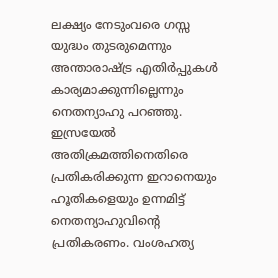ലക്ഷ്യം നേടുംവരെ ഗസ്സ യുദ്ധം തുടരുമെന്നും അന്താരാഷ്ട്ര എതിര്‍പ്പുകള്‍ കാര്യമാക്കുന്നില്ലെന്നും നെതന്യാഹു പറഞ്ഞു.
ഇസ്രയേല്‍ അതിക്രമത്തിനെതിരെ പ്രതികരിക്കുന്ന ഇറാനെയും ഹൂതികളെയും ഉന്നമിട്ട് നെതന്യാഹുവിന്റെ പ്രതികരണം. വംശഹത്യ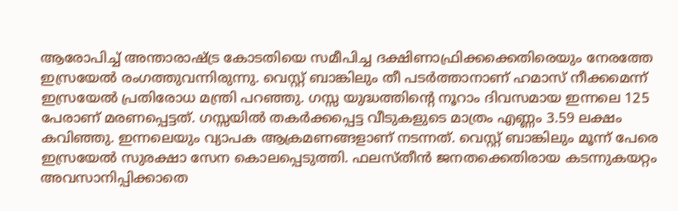ആരോപിച്ച് അന്താരാഷ്ട്ര കോടതിയെ സമീപിച്ച ദക്ഷിണാഫ്രിക്കക്കെതിരെയും നേരത്തേ ഇസ്രയേല്‍ രംഗത്തുവന്നിരുന്നു. വെസ്റ്റ് ബാങ്കിലും തീ പടര്‍ത്താനാണ് ഹമാസ് നീക്കമെന്ന് ഇസ്രയേല്‍ പ്രതിരോധ മന്ത്രി പറഞ്ഞു. ഗസ്സ യുദ്ധത്തിന്റെ നൂറാം ദിവസമായ ഇന്നലെ 125 പേരാണ് മരണപ്പെട്ടത്. ഗസ്സയില്‍ തകര്‍ക്കപ്പെട്ട വീടുകളുടെ മാത്രം എണ്ണം 3.59 ലക്ഷം കവിഞ്ഞു. ഇന്നലെയും വ്യാപക ആക്രമണങ്ങളാണ് നടന്നത്. വെസ്റ്റ് ബാങ്കിലും മൂന്ന് പേരെ ഇസ്രയേല്‍ സുരക്ഷാ സേന കൊലപ്പെടുത്തി. ഫലസ്തീന്‍ ജനതക്കെതിരായ കടന്നുകയറ്റം അവസാനിപ്പിക്കാതെ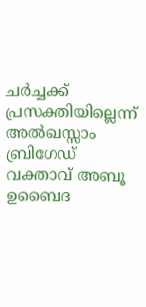ചര്‍ച്ചക്ക് പ്രസക്തിയില്ലെന്ന് അല്‍ഖസ്സാം ബ്രിഗേഡ് വക്താവ് അബൂ ഉബൈദ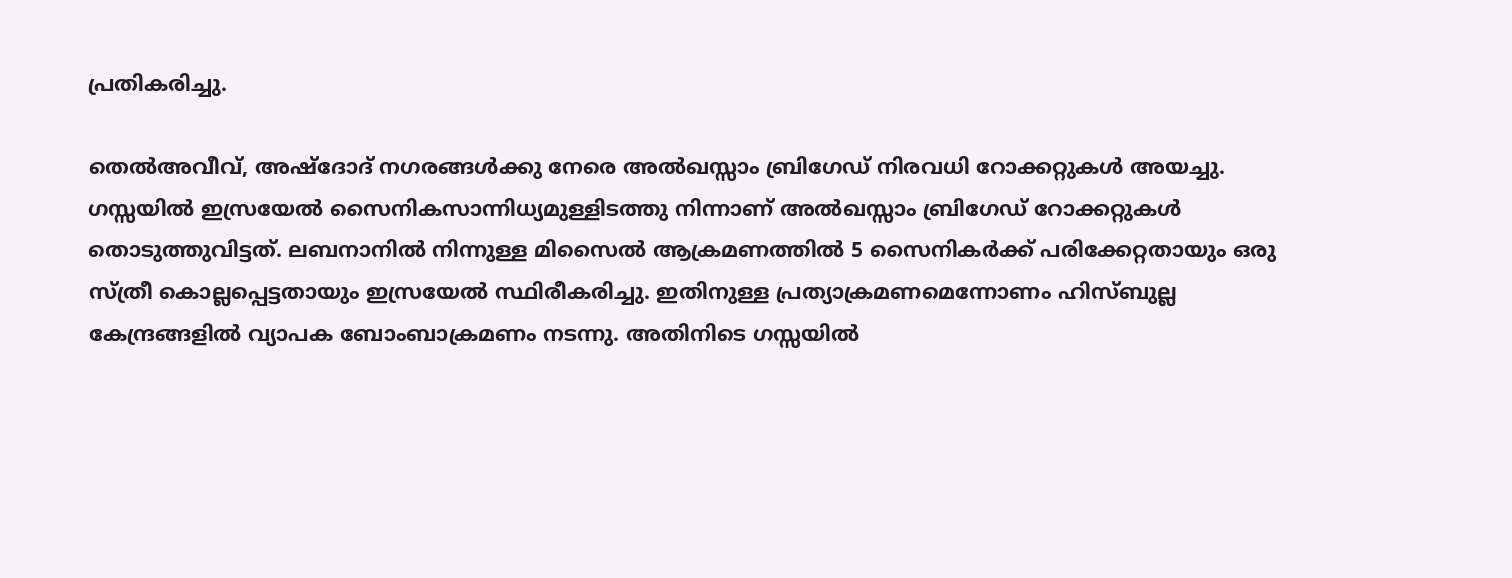പ്രതികരിച്ചു.

തെല്‍അവീവ്, അഷ്‌ദോദ് നഗരങ്ങള്‍ക്കു നേരെ അല്‍ഖസ്സാം ബ്രിഗേഡ് നിരവധി റോക്കറ്റുകള്‍ അയച്ചു. ഗസ്സയില്‍ ഇസ്രയേല്‍ സൈനികസാന്നിധ്യമുള്ളിടത്തു നിന്നാണ് അല്‍ഖസ്സാം ബ്രിഗേഡ് റോക്കറ്റുകള്‍ തൊടുത്തുവിട്ടത്. ലബനാനില്‍ നിന്നുള്ള മിസൈല്‍ ആക്രമണത്തില്‍ 5 സൈനികര്‍ക്ക് പരിക്കേറ്റതായും ഒരു സ്ത്രീ കൊല്ലപ്പെട്ടതായും ഇസ്രയേല്‍ സ്ഥിരീകരിച്ചു. ഇതിനുള്ള പ്രത്യാക്രമണമെന്നോണം ഹിസ്ബുല്ല കേന്ദ്രങ്ങളില്‍ വ്യാപക ബോംബാക്രമണം നടന്നു. അതിനിടെ ഗസ്സയില്‍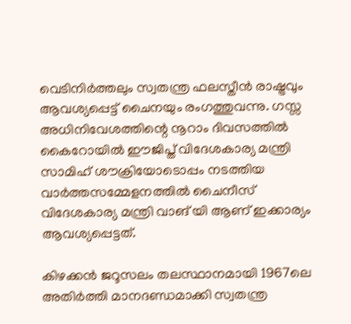വെടിനിര്‍ത്തലും സ്വതന്ത്ര ഫലസ്തീന്‍ രാഷ്ട്രവും ആവശ്യപ്പെട്ട് ചൈനയും രംഗത്തുവന്നു. ഗസ്സ അധിനിവേശത്തിന്റെ നൂറാം ദിവസത്തില്‍ കൈറോയില്‍ ഈജിപ്ത് വിദേശകാര്യ മന്ത്രി സാമിഹ് ശൗക്രിയോടൊപ്പം നടത്തിയ വാര്‍ത്തസമ്മേളനത്തില്‍ ചൈനീസ് വിദേശകാര്യ മന്ത്രി വാങ് യി ആണ് ഇക്കാര്യം ആവശ്യപ്പെട്ടത്.

കിഴക്കന്‍ ജറൂസലം തലസ്ഥാനമായി 1967ലെ അതിര്‍ത്തി മാനദണ്ഡമാക്കി സ്വതന്ത്ര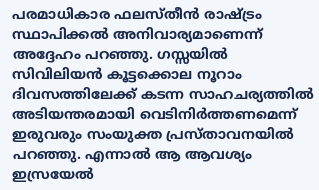പരമാധികാര ഫലസ്തീന്‍ രാഷ്ട്രം സ്ഥാപിക്കല്‍ അനിവാര്യമാണെന്ന് അദ്ദേഹം പറഞ്ഞു. ഗസ്സയില്‍ സിവിലിയന്‍ കൂട്ടക്കൊല നൂറാം ദിവസത്തിലേക്ക് കടന്ന സാഹചര്യത്തില്‍ അടിയന്തരമായി വെടിനിര്‍ത്തണമെന്ന് ഇരുവരും സംയുക്ത പ്രസ്താവനയില്‍ പറഞ്ഞു. എന്നാല്‍ ആ ആവശ്യം ഇസ്രയേല്‍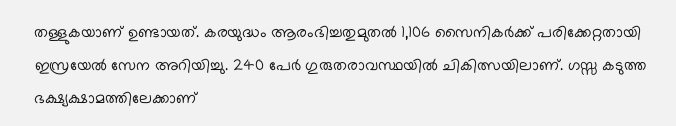തള്ളുകയാണ് ഉണ്ടായത്. കരയുദ്ധം ആരംഭിച്ചതുമുതല്‍ 1,106 സൈനികര്‍ക്ക് പരിക്കേറ്റതായി ഇസ്രയേല്‍ സേന അറിയിച്ചു. 240 പേര്‍ ഗുരുതരാവസ്ഥയില്‍ ചികിത്സയിലാണ്. ഗസ്സ കടുത്ത ഭക്ഷ്യക്ഷാമത്തിലേക്കാണ്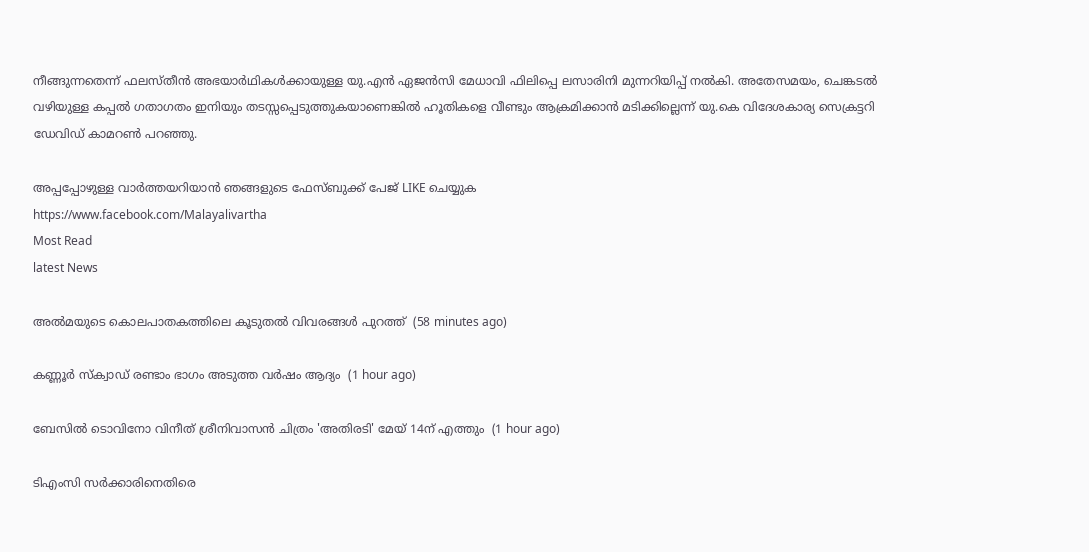നീങ്ങുന്നതെന്ന് ഫലസ്തീന്‍ അഭയാര്‍ഥികള്‍ക്കായുള്ള യു.എന്‍ ഏജന്‍സി മേധാവി ഫിലിപ്പെ ലസാരിനി മുന്നറിയിപ്പ് നല്‍കി. അതേസമയം, ചെങ്കടല്‍ വഴിയുള്ള കപ്പല്‍ ഗതാഗതം ഇനിയും തടസ്സപ്പെടുത്തുകയാണെങ്കില്‍ ഹൂതികളെ വീണ്ടും ആക്രമിക്കാന്‍ മടിക്കില്ലെന്ന് യു.കെ വിദേശകാര്യ സെക്രട്ടറി ഡേവിഡ് കാമറണ്‍ പറഞ്ഞു.

അപ്പപ്പോഴുള്ള വാര്‍ത്തയറിയാന്‍ ഞങ്ങളുടെ ഫേസ്‌ബുക്ക്‌ പേജ് LIKE ചെയ്യുക
https://www.facebook.com/Malayalivartha
Most Read
latest News

അല്‍മയുടെ കൊലപാതകത്തിലെ കൂടുതല്‍ വിവരങ്ങള്‍ പുറത്ത്  (58 minutes ago)

കണ്ണൂര്‍ സ്‌ക്വാഡ് രണ്ടാം ഭാഗം അടുത്ത വര്‍ഷം ആദ്യം  (1 hour ago)

ബേസില്‍ ടൊവിനോ വിനീത് ശ്രീനിവാസന്‍ ചിത്രം 'അതിരടി' മേയ് 14ന് എത്തും  (1 hour ago)

ടിഎംസി സര്‍ക്കാരിനെതിരെ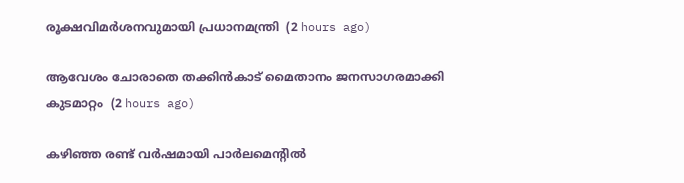രൂക്ഷവിമര്‍ശനവുമായി പ്രധാനമന്ത്രി  (2 hours ago)

ആവേശം ചോരാതെ തക്കിന്‍കാട് മൈതാനം ജനസാഗരമാക്കി കുടമാറ്റം  (2 hours ago)

കഴിഞ്ഞ രണ്ട് വര്‍ഷമായി പാര്‍ലമെന്റില്‍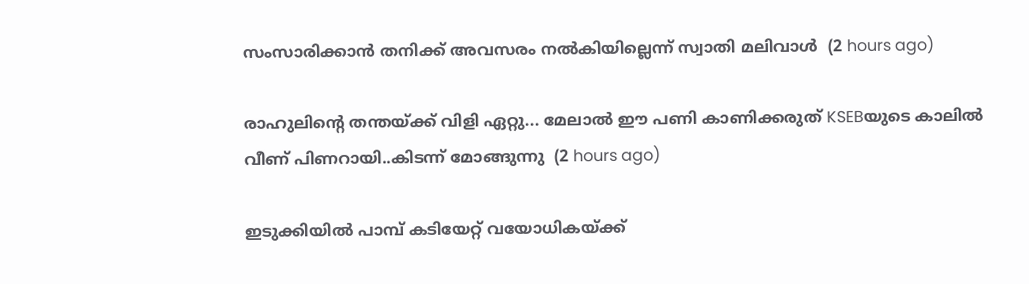സംസാരിക്കാന്‍ തനിക്ക് അവസരം നല്‍കിയില്ലെന്ന് സ്വാതി മലിവാള്‍  (2 hours ago)

രാഹുലിന്റെ തന്തയ്ക്ക് വിളി ഏറ്റു... മേലാൽ ഈ പണി കാണിക്കരുത് KSEBയുടെ കാലിൽ വീണ് പിണറായി..കിടന്ന് മോങ്ങുന്നു  (2 hours ago)

ഇടുക്കിയില്‍ പാമ്പ് കടിയേറ്റ് വയോധികയ്ക്ക്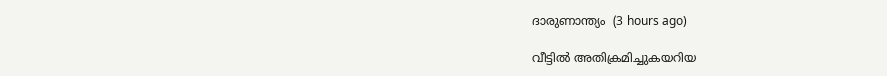ദാരുണാന്ത്യം  (3 hours ago)

വീട്ടില്‍ അതിക്രമിച്ചുകയറിയ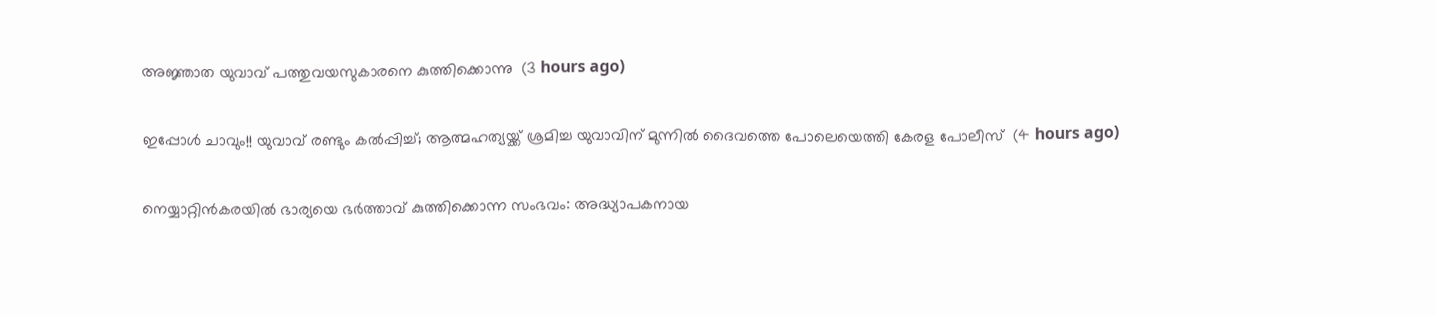അജ്ഞാത യുവാവ് പത്തുവയസുകാരനെ കുത്തിക്കൊന്നു  (3 hours ago)

ഇപ്പോൾ ചാവും!! യുവാവ് രണ്ടും കൽപ്പിച്ച്; ആത്മഹത്യയ്ക്ക് ശ്രമിച്ച യുവാവിന് മുന്നിൽ ദൈവത്തെ പോലെയെത്തി കേരള പോലീസ്  (4 hours ago)

നെയ്യാറ്റിന്‍കരയില്‍ ഭാര്യയെ ഭര്‍ത്താവ് കുത്തിക്കൊന്ന സംഭവം: അദ്ധ്യാപകനായ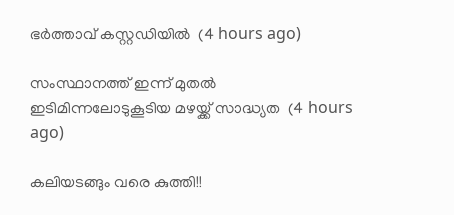ഭര്‍ത്താവ് കസ്റ്റഡിയില്‍  (4 hours ago)

സംസ്ഥാനത്ത് ഇന്ന് മുതല്‍ ഇടിമിന്നലോടുകൂടിയ മഴയ്ക്ക് സാദ്ധ്യത  (4 hours ago)

കലിയടങ്ങും വരെ കുത്തി!!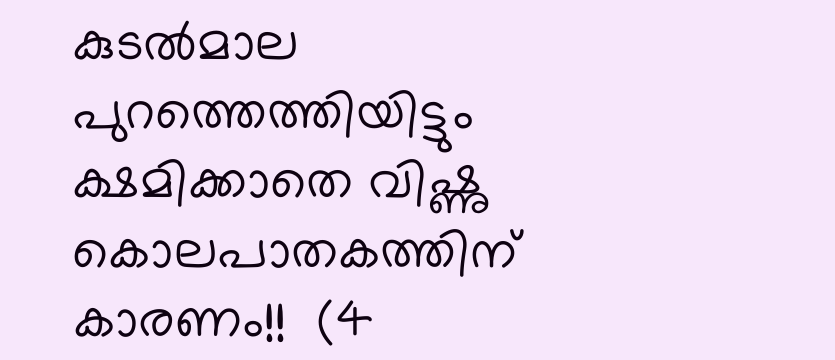കുടൽമാല പുറത്തെത്തിയിട്ടും ക്ഷമിക്കാതെ വിഷ്ണു കൊലപാതകത്തിന് കാരണം!!  (4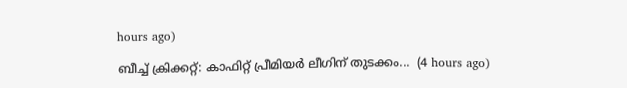hours ago)

ബീച്ച് ക്രിക്കറ്റ്: കാഫിറ്റ് പ്രീമിയർ ലീഗിന് തുടക്കം...  (4 hours ago)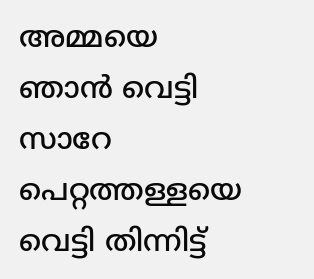അമ്മയെ ഞാൻ വെട്ടി സാറേ പെറ്റത്തള്ളയെ വെട്ടി തിന്നിട്ട്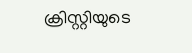ക്രിസ്റ്റിയുടെ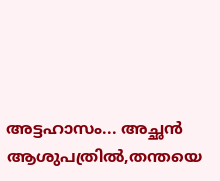അട്ടഹാസം... അച്ഛൻ ആശുപത്രിൽ,തന്തയെ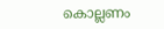കൊല്ലണം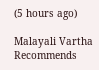(5 hours ago)

Malayali Vartha Recommends